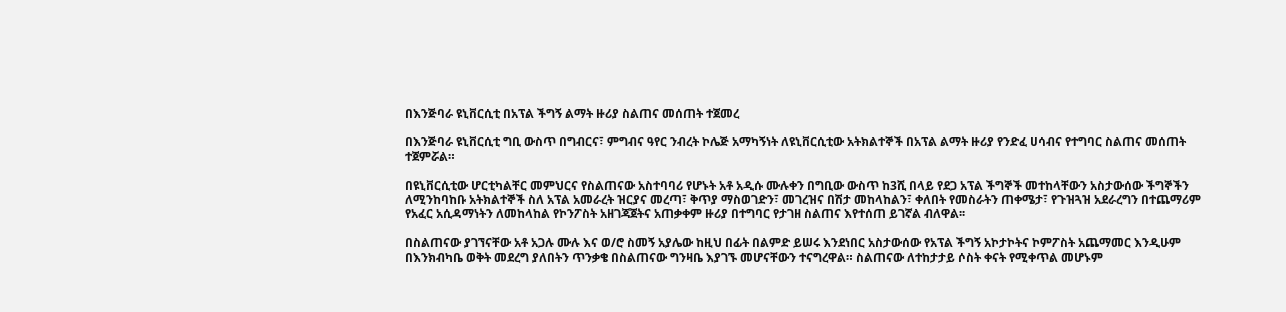በእንጅባራ ዩኒቨርሲቲ በአፕል ችግኝ ልማት ዙሪያ ስልጠና መሰጠት ተጀመረ

በእንጅባራ ዩኒቨርሲቲ ግቢ ውስጥ በግብርና፣ ምግብና ዓየር ንብረት ኮሌጅ አማካኝነት ለዩኒቨርሲቲው አትክልተኞች በአፕል ልማት ዙሪያ የንድፈ ሀሳብና የተግባር ስልጠና መሰጠት ተጀምሯል።

በዩኒቨርሲቲው ሆርቲካልቸር መምህርና የስልጠናው አስተባባሪ የሆኑት አቶ አዲሱ ሙሉቀን በግቢው ውስጥ ከ3ሺ በላይ የደጋ አፕል ችግኞች መተከላቸውን አስታውሰው ችግኞችን ለሚንከባከቡ አትክልተኞች ስለ አፕል አመራረት ዝርያና መረጣ፣ ቅጥያ ማስወገድን፣ መገረዝና በሽታ መከላከልን፣ ቀለበት የመስራትን ጠቀሜታ፣ የጉዝጓዝ አደራረግን በተጨማሪም የአፈር አሲዳማነትን ለመከላከል የኮንፖስት አዘገጃጀትና አጠቃቀም ዙሪያ በተግባር የታገዘ ስልጠና እየተሰጠ ይገኛል ብለዋል፡፡

በስልጠናው ያገኘናቸው አቶ አጋሉ ሙሉ እና ወ/ሮ ስመኝ አያሌው ከዚህ በፊት በልምድ ይሠሩ እንደነበር አስታውሰው የአፕል ችግኝ አኮታኮትና ኮምፖስት አጨማመር እንዲሁም በእንክብካቤ ወቅት መደረግ ያለበትን ጥንቃቄ በስልጠናው ግንዛቤ እያገኙ መሆናቸውን ተናግረዋል። ስልጠናው ለተከታታይ ሶስት ቀናት የሚቀጥል መሆኑም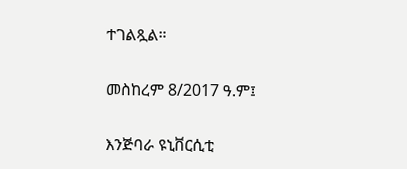ተገልጿል።

መስከረም 8/2017 ዓ.ም፤

እንጅባራ ዩኒቨርሲቲ